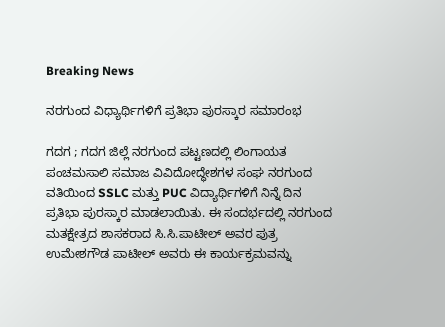Breaking News

ನರಗುಂದ ವಿಧ್ಯಾರ್ಥಿಗಳಿಗೆ ಪ್ರತಿಭಾ ಪುರಸ್ಕಾರ ಸಮಾರಂಭ

ಗದಗ ; ಗದಗ ಜಿಲ್ಲೆ ನರಗುಂದ ಪಟ್ಟಣದಲ್ಲಿ ಲಿಂಗಾಯತ ಪಂಚಮಸಾಲಿ ಸಮಾಜ ವಿವಿದೋದ್ಧೇಶಗಳ ಸಂಘ ನರಗುಂದ ವತಿಯಿಂದ SSLC ಮತ್ತು PUC ವಿದ್ಯಾರ್ಥಿಗಳಿಗೆ ನಿನ್ನೆ ದಿನ ಪ್ರತಿಭಾ ಪುರಸ್ಕಾರ ಮಾಡಲಾಯಿತು. ಈ ಸಂದರ್ಭದಲ್ಲಿ ನರಗುಂದ ಮತಕ್ಷೇತ್ರದ ಶಾಸಕರಾದ ಸಿ.ಸಿ.ಪಾಟೀಲ್‌ ಅವರ ಪುತ್ರ ಉಮೇಶಗೌಡ ಪಾಟೀಲ್‌ ಅವರು ಈ ಕಾರ್ಯಕ್ರಮವನ್ನು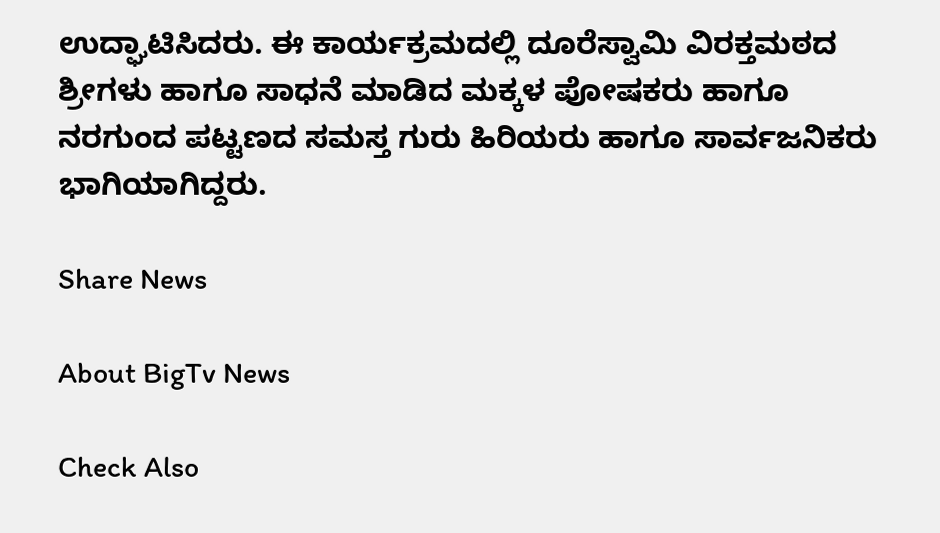ಉದ್ಘಾಟಿಸಿದರು. ಈ ಕಾರ್ಯಕ್ರಮದಲ್ಲಿ ದೂರೆಸ್ವಾಮಿ ವಿರಕ್ತಮಠದ ಶ್ರೀಗಳು ಹಾಗೂ ಸಾಧನೆ ಮಾಡಿದ ಮಕ್ಕಳ ಪೋಷಕರು ಹಾಗೂ ನರಗುಂದ ಪಟ್ಟಣದ ಸಮಸ್ತ ಗುರು ಹಿರಿಯರು ಹಾಗೂ ಸಾರ್ವಜನಿಕರು ಭಾಗಿಯಾಗಿದ್ದರು.

Share News

About BigTv News

Check Also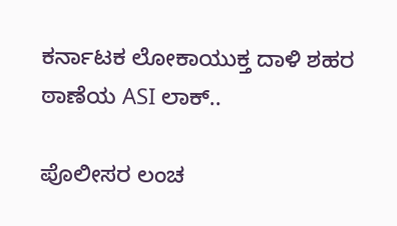ಕರ್ನಾಟಕ ಲೋಕಾಯುಕ್ತ ದಾಳಿ ಶಹರ ಠಾಣೆಯ ASI ಲಾಕ್..

ಪೊಲೀಸರ ಲಂಚ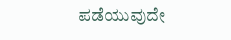ಪಡೆಯುವುದೇ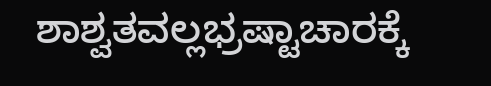ಶಾಶ್ವತವಲ್ಲಭ್ರಷ್ಟಾಚಾರಕ್ಕೆ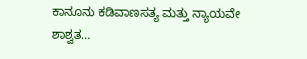ಕಾನೂನು ಕಡಿವಾಣಸತ್ಯ ಮತ್ತು ನ್ಯಾಯವೇ ಶಾಶ್ವತ…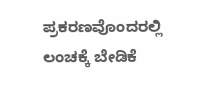ಪ್ರಕರಣವೊಂದರಲ್ಲಿ ಲಂಚಕ್ಕೆ ಬೇಡಿಕೆ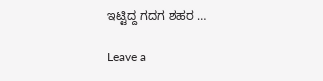ಇಟ್ಟಿದ್ದ ಗದಗ ಶಹರ …

Leave a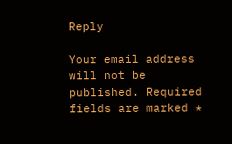Reply

Your email address will not be published. Required fields are marked *